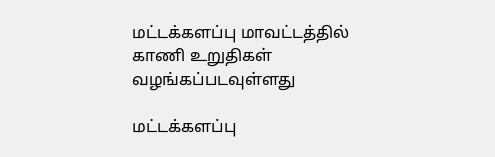மட்டக்களப்பு மாவட்டத்தில் காணி உறுதிகள் வழங்கப்படவுள்ளது

மட்டக்களப்பு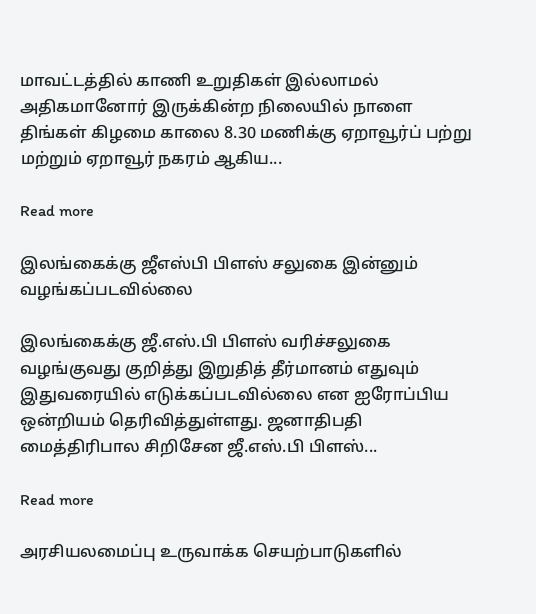மாவட்டத்தில் காணி உறுதிகள் இல்லாமல் அதிகமானோர் இருக்கின்ற நிலையில் நாளை திங்கள் கிழமை காலை 8.30 மணிக்கு ஏறாவூர்ப் பற்று மற்றும் ஏறாவூர் நகரம் ஆகிய...

Read more

இலங்கைக்கு ஜீஎஸ்பி பிளஸ் சலுகை இன்னும் வழங்கப்படவில்லை

இலங்கைக்கு ஜீ.எஸ்.பி பிளஸ் வரிச்சலுகை வழங்குவது குறித்து இறுதித் தீர்மானம் எதுவும் இதுவரையில் எடுக்கப்படவில்லை என ஐரோப்பிய ஒன்றியம் தெரிவித்துள்ளது. ஜனாதிபதி மைத்திரிபால சிறிசேன ஜீ.எஸ்.பி பிளஸ்...

Read more

அரசியலமைப்பு உருவாக்க செயற்பாடுகளில்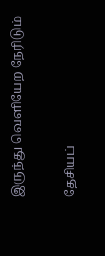இருந்து வெளியேற நேரிடும்

தேசியப்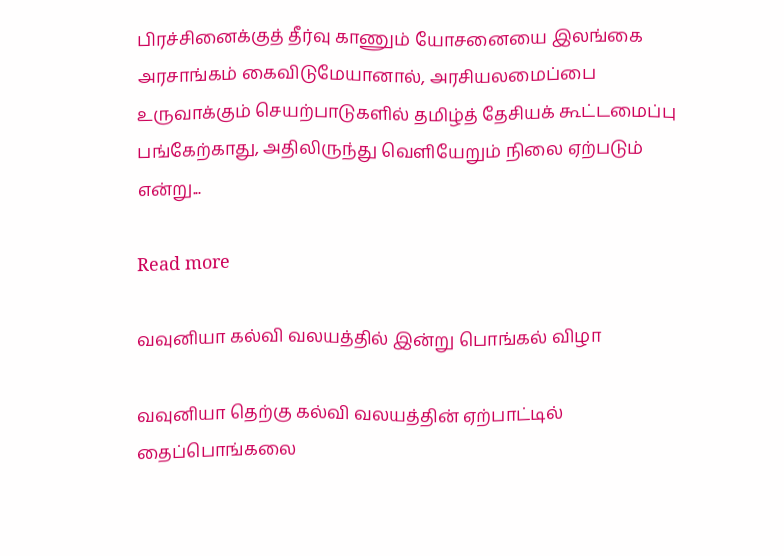பிரச்சினைக்குத் தீர்வு காணும் யோசனையை இலங்கை அரசாங்கம் கைவிடுமேயானால், அரசியலமைப்பை உருவாக்கும் செயற்பாடுகளில் தமிழ்த் தேசியக் கூட்டமைப்பு பங்கேற்காது, அதிலிருந்து வெளியேறும் நிலை ஏற்படும் என்று...

Read more

வவுனியா கல்வி வலயத்தில் இன்று பொங்கல் விழா

வவுனியா தெற்கு கல்வி வலயத்தின் ஏற்பாட்டில் தைப்பொங்கலை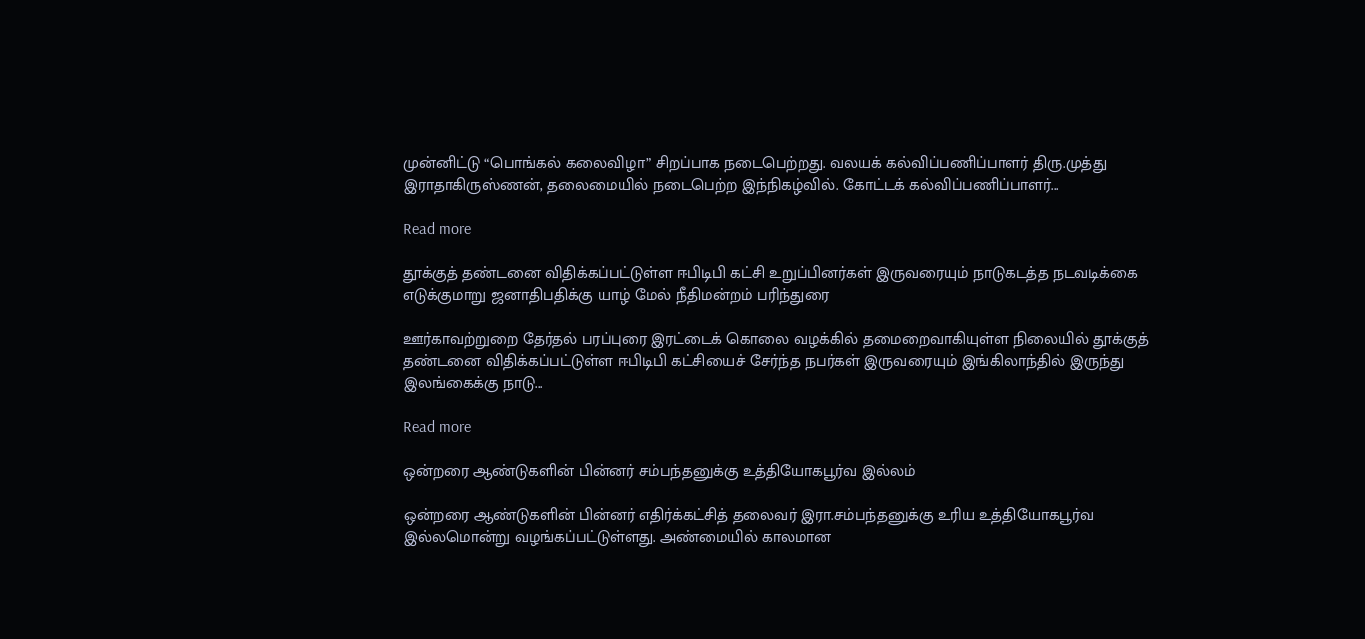முன்னிட்டு “பொங்கல் கலைவிழா” சிறப்பாக நடைபெற்றது. வலயக் கல்விப்பணிப்பாளர் திரு.முத்து இராதாகிருஸ்ணன், தலைமையில் நடைபெற்ற இந்நிகழ்வில். கோட்டக் கல்விப்பணிப்பாளர்...

Read more

தூக்குத் தண்டனை விதிக்கப்பட்டுள்ள ஈபிடிபி கட்சி உறுப்பினர்கள் இருவரையும் நாடுகடத்த நடவடிக்கை எடுக்குமாறு ஜனாதிபதிக்கு யாழ் மேல் நீதிமன்றம் பரிந்துரை

ஊர்காவற்றுறை தேர்தல் பரப்புரை இரட்டைக் கொலை வழக்கில் தமைறைவாகியுள்ள நிலையில் தூக்குத் தண்டனை விதிக்கப்பட்டுள்ள ஈபிடிபி கட்சியைச் சேர்ந்த நபர்கள் இருவரையும் இங்கிலாந்தில் இருந்து இலங்கைக்கு நாடு...

Read more

ஒன்றரை ஆண்டுகளின் பின்னர் சம்பந்தனுக்கு உத்தியோகபூர்வ இல்லம்

ஒன்றரை ஆண்டுகளின் பின்னர் எதிர்க்கட்சித் தலைவர் இரா.சம்பந்தனுக்கு உரிய உத்தியோகபூர்வ இல்லமொன்று வழங்கப்பட்டுள்ளது. அண்மையில் காலமான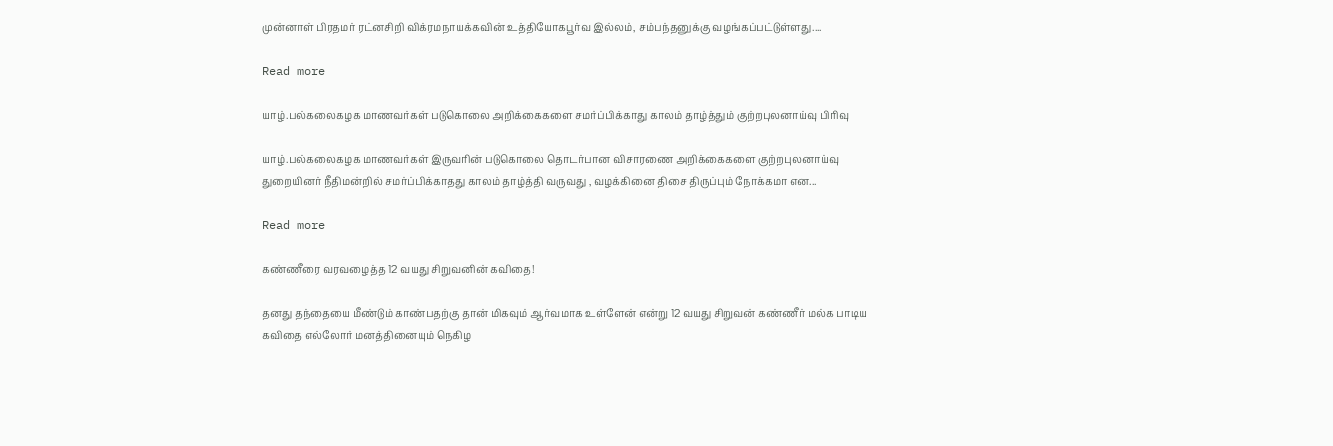முன்னாள் பிரதமர் ரட்னசிறி விக்ரமநாயக்கவின் உத்தியோகபூர்வ இல்லம், சம்பந்தனுக்கு வழங்கப்பட்டுள்ளது....

Read more

யாழ்.பல்கலைகழக மாணவர்கள் படுகொலை அறிக்கைகளை சமர்ப்பிக்காது காலம் தாழ்த்தும் குற்றபுலனாய்வு பிரிவு

யாழ்.பல்கலைகழக மாணவர்கள் இருவரின் படுகொலை தொடர்பான விசாரணை அறிக்கைகளை குற்றபுலனாய்வு துறையினர் நீதிமன்றில் சமர்ப்பிக்காதது காலம் தாழ்த்தி வருவது , வழக்கினை திசை திருப்பும் நோக்கமா என...

Read more

கண்ணீரை வரவழைத்த 12 வயது சிறுவனின் கவிதை!

தனது தந்தையை மீண்டும் காண்பதற்கு தான் மிகவும் ஆர்வமாக உள்ளேன் என்று 12 வயது சிறுவன் கண்ணீர் மல்க பாடிய கவிதை எல்லோர் மனத்தினையும் நெகிழ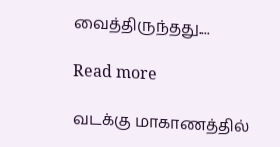வைத்திருந்தது....

Read more

வடக்கு மாகாணத்தில்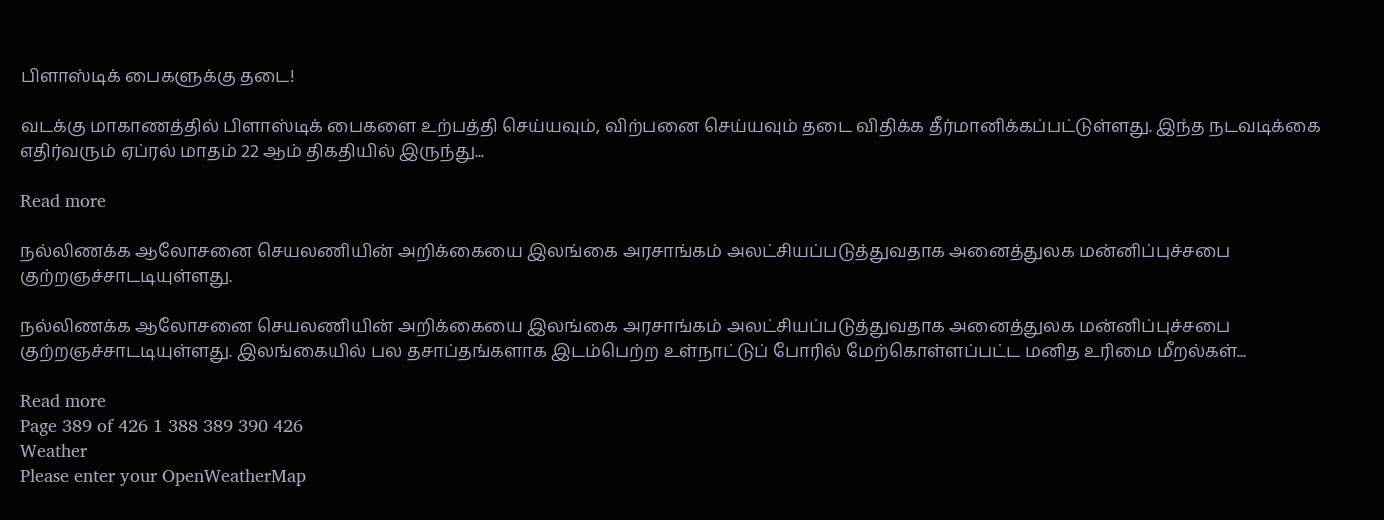பிளாஸ்டிக் பைகளுக்கு தடை!

வடக்கு மாகாணத்தில் பிளாஸ்டிக் பைகளை உற்பத்தி செய்யவும், விற்பனை செய்யவும் தடை விதிக்க தீர்மானிக்கப்பட்டுள்ளது. இந்த நடவடிக்கை எதிர்வரும் ஏப்ரல் மாதம் 22 ஆம் திகதியில் இருந்து...

Read more

நல்லிணக்க ஆலோசனை செயலணியின் அறிக்கையை இலங்கை அரசாங்கம் அலட்சியப்படுத்துவதாக அனைத்துலக மன்னிப்புச்சபை குற்றஞச்சாடடியுள்ளது.

நல்லிணக்க ஆலோசனை செயலணியின் அறிக்கையை இலங்கை அரசாங்கம் அலட்சியப்படுத்துவதாக அனைத்துலக மன்னிப்புச்சபை குற்றஞச்சாடடியுள்ளது. இலங்கையில் பல தசாப்தங்களாக இடம்பெற்ற உள்நாட்டுப் போரில் மேற்கொள்ளப்பட்ட மனித உரிமை மீறல்கள்...

Read more
Page 389 of 426 1 388 389 390 426
Weather
Please enter your OpenWeatherMap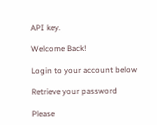API key.

Welcome Back!

Login to your account below

Retrieve your password

Please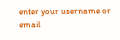enter your username or email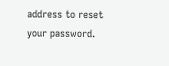address to reset your password.